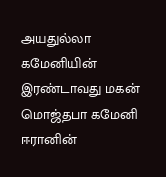அயதுல்லா கமேனியின் இரண்டாவது மகன் மொஜ்தபா கமேனி ஈரானின்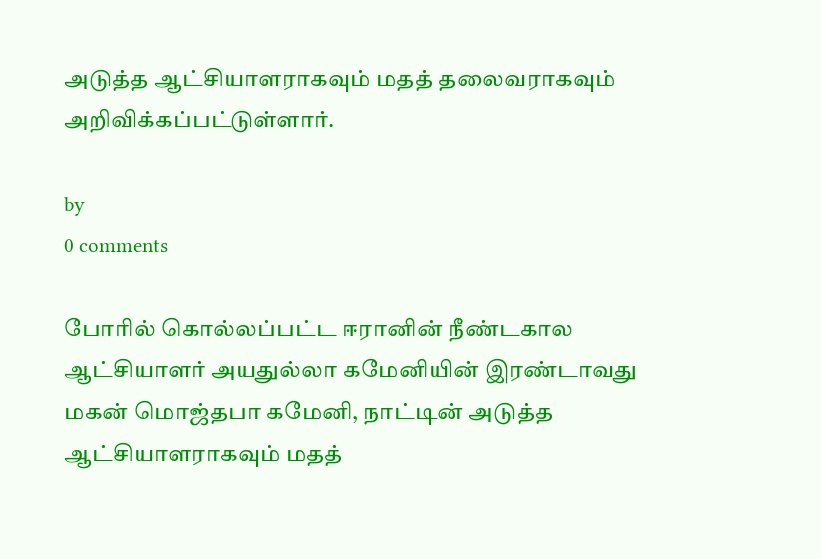அடுத்த ஆட்சியாளராகவும் மதத் தலைவராகவும் அறிவிக்கப்பட்டுள்ளார்.

by
0 comments

போரில் கொல்லப்பட்ட ஈரானின் நீண்டகால ஆட்சியாளர் அயதுல்லா கமேனியின் இரண்டாவது மகன் மொஜ்தபா கமேனி, நாட்டின் அடுத்த ஆட்சியாளராகவும் மதத்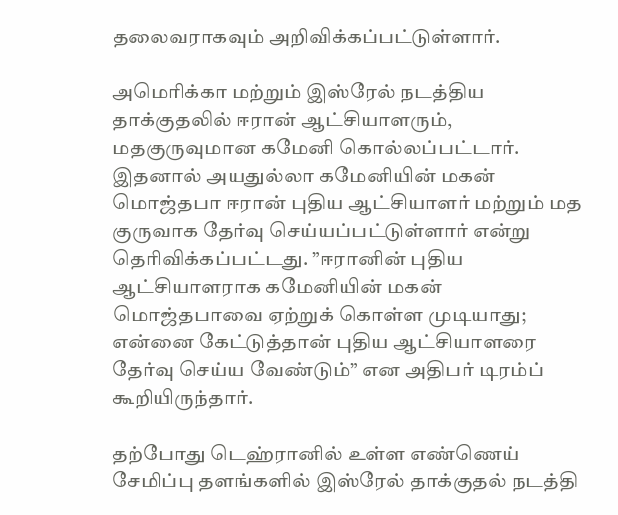தலைவராகவும் அறிவிக்கப்பட்டுள்ளார்.

அமெரிக்கா மற்றும் இஸ்ரேல் நடத்திய தாக்குதலில் ஈரான் ஆட்சியாளரும், மதகுருவுமான கமேனி கொல்லப்பட்டார். இதனால் அயதுல்லா கமேனியின் மகன் மொஜ்தபா ஈரான் புதிய ஆட்சியாளர் மற்றும் மத குருவாக தேர்வு செய்யப்பட்டுள்ளார் என்று தெரிவிக்கப்பட்டது. ”ஈரானின் புதிய ஆட்சியாளராக கமேனியின் மகன் மொஜ்தபாவை ஏற்றுக் கொள்ள முடியாது; என்னை கேட்டுத்தான் புதிய ஆட்சியாளரை தேர்வு செய்ய வேண்டும்” என அதிபர் டிரம்ப் கூறியிருந்தார்.

தற்போது டெஹ்ரானில் உள்ள எண்ணெய் சேமிப்பு தளங்களில் இஸ்ரேல் தாக்குதல் நடத்தி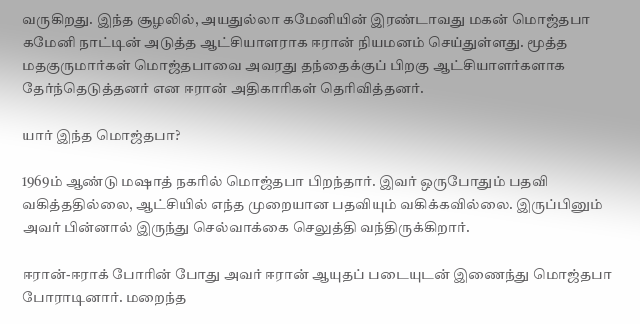வருகிறது. இந்த சூழலில், அயதுல்லா கமேனியின் இரண்டாவது மகன் மொஜ்தபா கமேனி நாட்டின் அடுத்த ஆட்சியாளராக ஈரான் நியமனம் செய்துள்ளது. மூத்த மதகுருமார்கள் மொஜ்தபாவை அவரது தந்தைக்குப் பிறகு ஆட்சியாளர்களாக தேர்ந்தெடுத்தனர் என ஈரான் அதிகாரிகள் தெரிவித்தனர்.

யார் இந்த மொஜ்தபா?

1969ம் ஆண்டு மஷாத் நகரில் மொஜ்தபா பிறந்தார். இவர் ஒருபோதும் பதவி வகித்ததில்லை, ஆட்சியில் எந்த முறையான பதவியும் வகிக்கவில்லை. இருப்பினும் அவர் பின்னால் இருந்து செல்வாக்கை செலுத்தி வந்திருக்கிறார்.

ஈரான்-ஈராக் போரின் போது அவர் ஈரான் ஆயுதப் படையுடன் இணைந்து மொஜ்தபா போராடினார். மறைந்த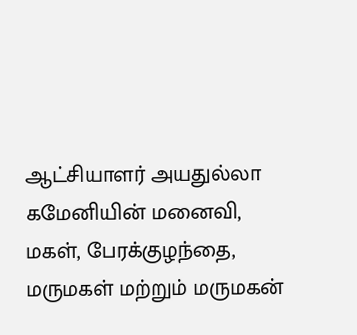ஆட்சியாளர் அயதுல்லா கமேனியின் மனைவி, மகள், பேரக்குழந்தை, மருமகள் மற்றும் மருமகன்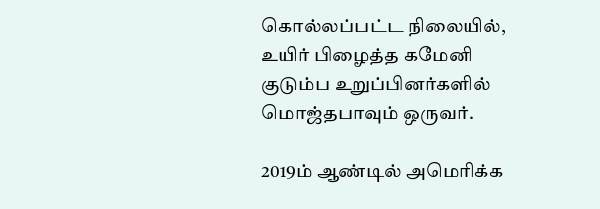கொல்லப்பட்ட நிலையில், உயிர் பிழைத்த கமேனி குடும்ப உறுப்பினர்களில் மொஜ்தபாவும் ஒருவர்.

2019ம் ஆண்டில் அமெரிக்க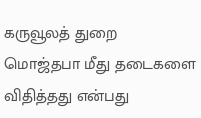கருவூலத் துறை மொஜ்தபா மீது தடைகளை விதித்தது என்பது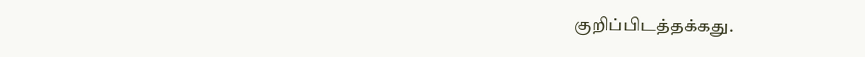குறிப்பிடத்தக்கது.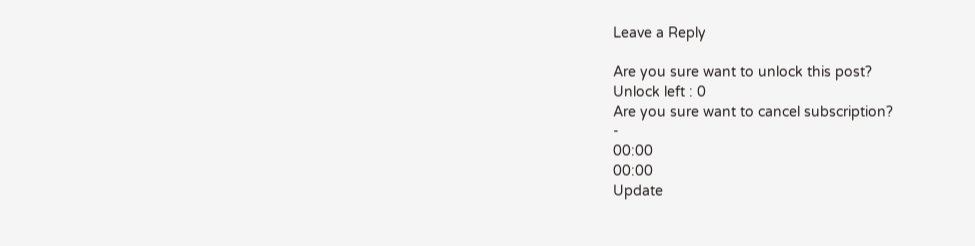Leave a Reply

Are you sure want to unlock this post?
Unlock left : 0
Are you sure want to cancel subscription?
-
00:00
00:00
Update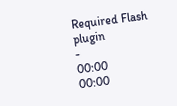Required Flash plugin
-
00:00
00:00